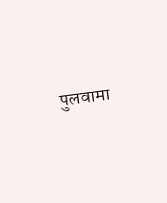पुलवामा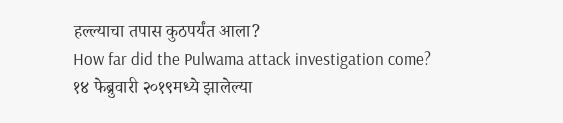हल्ल्याचा तपास कुठपर्यंत आला?
How far did the Pulwama attack investigation come?
१४ फेब्रुवारी २०१९मध्ये झालेल्या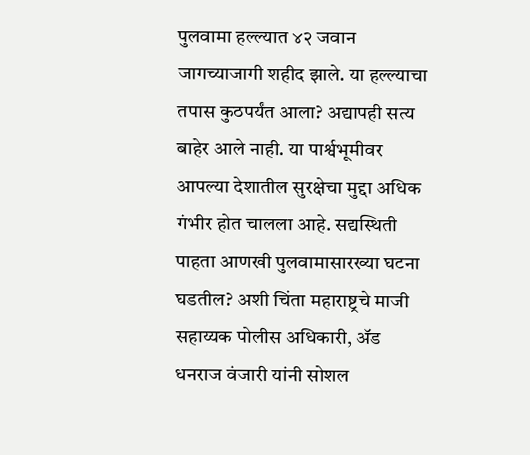पुलवामा हल्ल्यात ४२ जवान जागच्याजागी शहीद झाले. या हल्ल्याचा तपास कुठपर्यंत आला? अद्यापही सत्य बाहेर आले नाही. या पार्श्वभूमीवर आपल्या देशातील सुरक्षेचा मुद्दा अधिक गंभीर होत चालला आहे. सद्यस्थिती पाहता आणखी पुलवामासारख्या घटना घडतील? अशी चिंता महाराष्ट्रचे माजी सहाय्यक पोलीस अधिकारी, ॲड धनराज वंजारी यांनी सोशल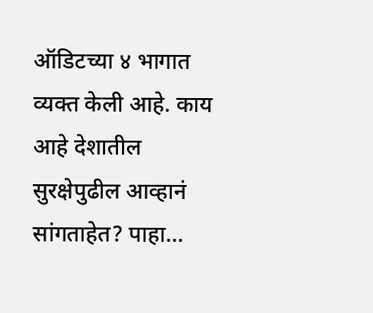ऑडिटच्या ४ भागात व्यक्त केली आहे. काय आहे देशातील सुरक्षेपुढील आव्हानं सांगताहेत? पाहा…